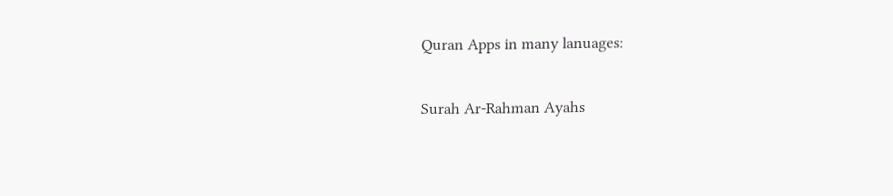Quran Apps in many lanuages:

Surah Ar-Rahman Ayahs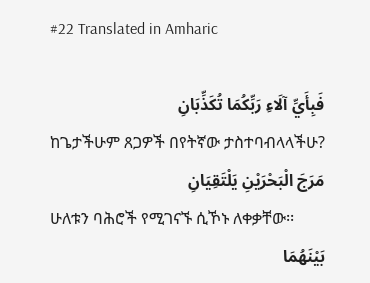#22 Translated in Amharic

فَبِأَيِّ آلَاءِ رَبِّكُمَا تُكَذِّبَانِ
ከጌታችሁም ጸጋዎች በየትኛው ታስተባብላላችሁ?
مَرَجَ الْبَحْرَيْنِ يَلْتَقِيَانِ
ሁለቱን ባሕሮች የሚገናኙ ሲኾኑ ለቀቃቸው፡፡
بَيْنَهُمَا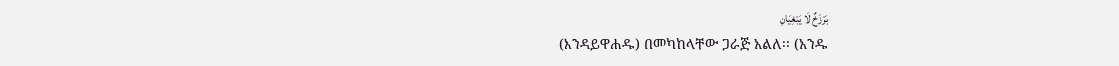بَرْزَخٌ لَا يَبْغِيَانِ
(እንዳይዋሐዱ) በመካከላቸው ጋራጅ አልለ፡፡ (አንዱ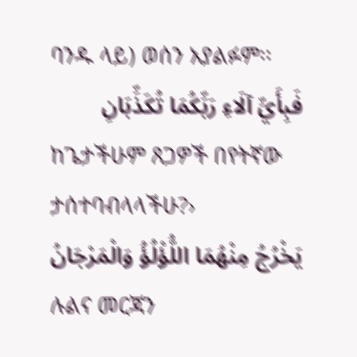ባንዱ ላይ) ወሰን አያልፉም፡፡
فَبِأَيِّ آلَاءِ رَبِّكُمَا تُكَذِّبَانِ
ከጌታችሁም ጸጋዎች በየትኛው ታሰተባብላላችሁ?›
يَخْرُجُ مِنْهُمَا اللُّؤْلُؤُ وَالْمَرْجَانُ
ሉልና መርጃን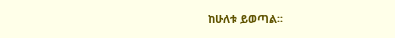ከሁለቱ ይወጣል፡፡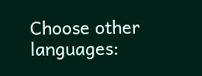Choose other languages: